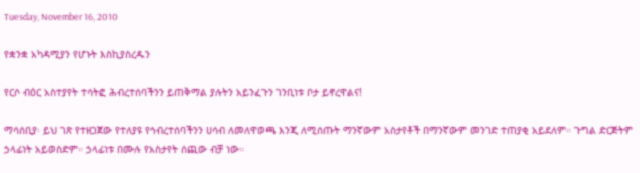Tuesday, November 16, 2010

የቋንቋ አካዳሚያን የሆኑት እስኪያስረዱን

የርሶ ብዕር አስተያየት ተሳትፎ ሕብረተሰባችንን ይጠቅማል ያሉትን አይንፈጉን ገንቢነቱ ቦታ ይኖረዋልና!

ማሳሰቢያ፡ ይህ ገጽ የተዘጋጀው የተለያዩ የኅብረተሰባችንን ሀሳብ ለመለዋወጫ እንጂ ለሚሰጡት ማንኛውም አስታየቶች በማንኛውም መንገድ ተጠያቂ አይደለም። ጉግል ድርጅትም ኃላፊነት አይወስድም። ኃላፊነቱ በሙሉ የአስታየት ሰጪው ብቻ ነው።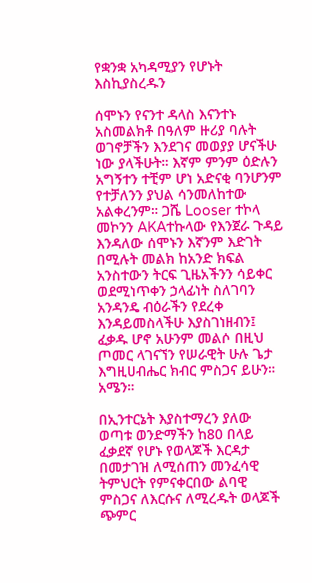የቋንቋ አካዳሚያን የሆኑት እስኪያስረዱን

ሰሞኑን የናንተ ዳላስ እናንተኑ አስመልክቶ በዓለም ዙሪያ ባሉት ወገኖቻችን እንደገና መወያያ ሆናችሁ ነው ያላችሁት። እኛም ምንም ዕድሉን አግኝተን ተቺም ሆነ አድናቂ ባንሆንም የተቻለንን ያህል ሳንመለከተው አልቀረንም። ጋሼ Looser ተኮላ መኮንን AKAተኩላው የእንጀራ ጉዳይ እንዳለው ሰሞኑን እኛንም እድገት በሚሉት መልክ ከአንድ ክፍል አንስተውን ትርፍ ጊዜአችንን ሳይቀር ወደሚነጥቀን ኃላፊነት ስለገባን አንዳንዴ ብዕራችን የደረቀ እንዳይመስላችሁ እያስገነዘብን፤ ፈቃዱ ሆኖ አሁንም መልሶ በዚህ ጦመር ላገናኘን የሠራዊት ሁሉ ጌታ እግዚሀብሔር ክብር ምስጋና ይሁን። አሜን።

በኢንተርኔት እያስተማረን ያለው ወጣቱ ወንድማችን ከ80 በላይ ፈቃደኛ የሆኑ የወላጆች እርዳታ በመታገዝ ለሚሰጠን መንፈሳዊ ትምህርት የምናቀርበው ልባዊ ምስጋና ለእርሱና ለሚረዱት ወላጆች ጭምር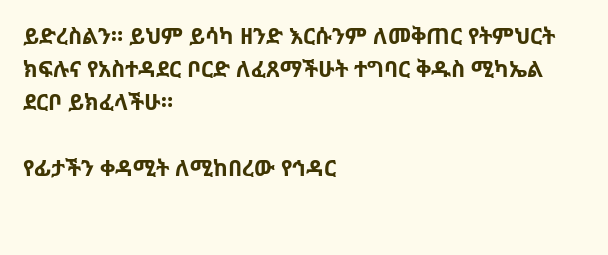ይድረስልን። ይህም ይሳካ ዘንድ እርሱንም ለመቅጠር የትምህርት ክፍሉና የአስተዳደር ቦርድ ለፈጸማችሁት ተግባር ቅዱስ ሚካኤል ደርቦ ይክፈላችሁ።

የፊታችን ቀዳሚት ለሚከበረው የኅዳር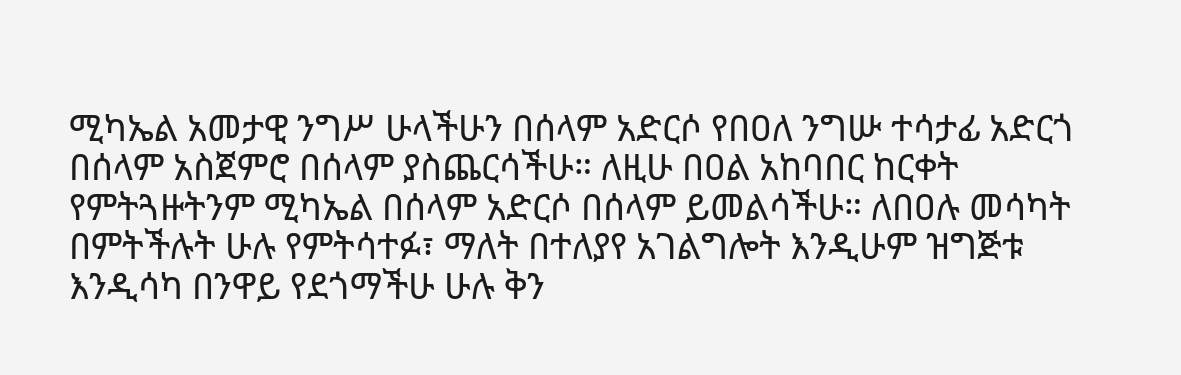ሚካኤል አመታዊ ንግሥ ሁላችሁን በሰላም አድርሶ የበዐለ ንግሡ ተሳታፊ አድርጎ በሰላም አስጀምሮ በሰላም ያስጨርሳችሁ። ለዚሁ በዐል አከባበር ከርቀት የምትጓዙትንም ሚካኤል በሰላም አድርሶ በሰላም ይመልሳችሁ። ለበዐሉ መሳካት በምትችሉት ሁሉ የምትሳተፉ፣ ማለት በተለያየ አገልግሎት እንዲሁም ዝግጅቱ እንዲሳካ በንዋይ የደጎማችሁ ሁሉ ቅን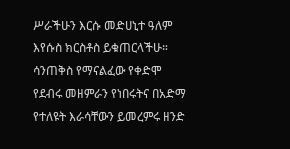ሥራችሁን እርሱ መድሀኒተ ዓለም እየሱስ ክርስቶስ ይቁጠርላችሁ። ሳንጠቅስ የማናልፈው የቀድሞ የደብሩ መዘምራን የነበሩትና በአድማ የተለዩት እራሳቸውን ይመረምሩ ዘንድ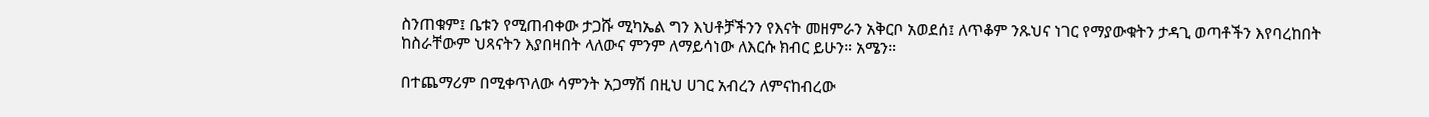ስንጠቁም፤ ቤቱን የሚጠብቀው ታጋሹ ሚካኤል ግን እህቶቻችንን የእናት መዘምራን አቅርቦ አወደሰ፤ ለጥቆም ንጹህና ነገር የማያውቁትን ታዳጊ ወጣቶችን እየባረከበት ከስራቸውም ህጻናትን እያበዛበት ላለውና ምንም ለማይሳነው ለእርሱ ክብር ይሁን። አሜን።

በተጨማሪም በሚቀጥለው ሳምንት አጋማሽ በዚህ ሀገር አብረን ለምናከብረው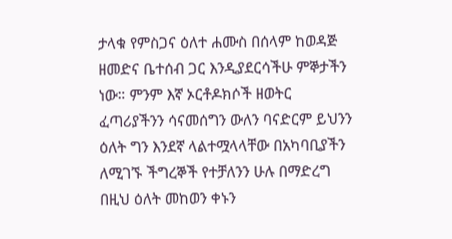ታላቁ የምስጋና ዕለተ ሐሙስ በሰላም ከወዳጅ ዘመድና ቤተሰብ ጋር እንዲያደርሳችሁ ምኞታችን ነው። ምንም እኛ ኦርቶዶክሶች ዘወትር ፈጣሪያችንን ሳናመሰግን ውለን ባናድርም ይህንን ዕለት ግን እንደኛ ላልተሟላላቸው በአካባቢያችን ለሚገኙ ችግረኞች የተቻለንን ሁሉ በማድረግ በዚህ ዕለት መከወን ቀኑን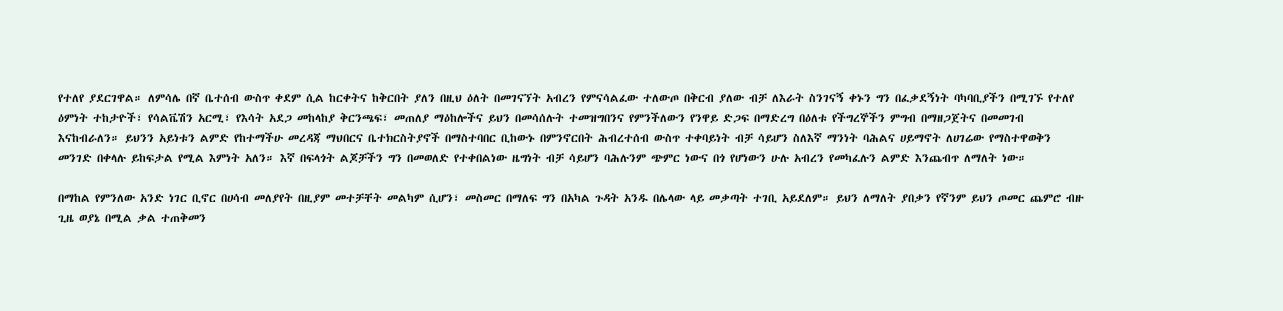የተለየ ያደርገዋል። ለምሳሌ በኛ ቤተሰብ ውስጥ ቀደም ሲል ከርቀትና ከቅርበት ያለን በዚህ ዕለት በመገናኘት አብረን የምናሳልፈው ተለውጦ በቅርብ ያለው ብቻ ለእራት ስንገናኝ ቀኑን ግን በፈቃደኝነት ባካባቢያችን በሚገኙ የተለየ ዕምነት ተከታዮች፣ የሳልቬሽን አርሚ፣ የእሳት አደጋ መከላከያ ቅርንጫፍ፣ መጠለያ ማዕከሎችና ይህን በመሳሰሉት ተመዝግበንና የምንችለውን የንዋይ ድጋፍ በማድረግ በዕለቱ የችግረኞችን ምግብ በማዘጋጀትና በመመገብ እናከብራለን። ይህንን አይነቱን ልምድ የከተማችሁ መረዳጃ ማህበርና ቤተክርስትያኖች በማስተባበር ቢከውኑ በምንኖርበት ሕብረተሰብ ውስጥ ተቀባይነት ብቻ ሳይሆን ስለእኛ ማንነት ባሕልና ሀይማኖት ለሀገሬው የማስተዋወቅን መንገድ በቀላሉ ይከፍታል የሚል እምነት አለን። እኛ በፍላጎት ልጆቻችን ግን በመወለድ የተቀበልነው ዜግነት ብቻ ሳይሆን ባሕሉንም ጭምር ነውና በጎ የሆነውን ሁሉ አብረን የመካፈሉን ልምድ እንጨብጥ ለማለት ነው።

በማከል የምንለው አንድ ነገር ቢኖር በሀሳብ መለያየት በዚያም መተቻቸት መልካም ሲሆን፣ መስመር በማለፍ ግን በአካል ጉዳት አንዱ በሌላው ላይ መቃጣት ተገቢ አይደለም። ይህን ለማለት ያበቃን የኛንም ይህን ጦመር ጨምሮ ብዙ ጊዜ ወያኔ በሚል ቃል ተጠቅመን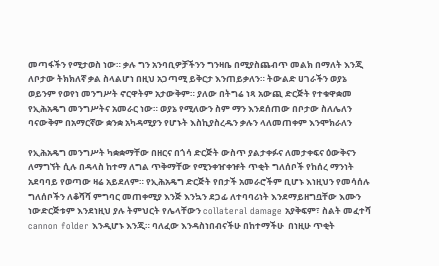መጣፋችን የሚታወስ ነው። ቃሉ ግን አንባቢዎቻችንን ግንዛቤ በሚያስጨብጥ መልክ በማለት እንጂ ለቦታው ትክክለኛ ቃል ስላልሆነ በዚህ አጋጣሚ ይቅርታ እንጠይቃለን። ትውልድ ሀገራችን ወያኔ ወይንም የወየነ መንግሥት ኖርዋትም አታውቅም። ያለው በትግሬ ነጻ አውጪ ድርጅት የተቁዋቋመ የኢሕአዴግ መንግሥትና አመራር ነው። ወያኔ የሚለውን ስም ማን እንደሰጠው በቦታው ስለሌለን ባናውቅም በአማርኛው ቋንቋ አካዳሚያን የሆኑት እስኪያስረዱን ቃሉን ላለመጠቀም እንሞክራለን

የኢሕአዴግ መንግሥት ካቋቋማቸው በዘርና በጎሳ ድርጅት ውስጥ ያልታቀፉና ለመታቀፍና ዕውቅናን ለማግኘት ሲሉ በዳላስ ከተማ ለግል ጥቅማቸው የሚንቀዠቀዡት ጥቂት ግለሰቦች የከሰረ ማንነት አደባባይ የወጣው ዛሬ አይደለም። የኢሕአዴግ ድርጅት የበታች አመራሮችም ቢሆኑ እነዚህን የመሳሰሉ ግለሰቦችን ለቆሻሻ ምግባር መጠቀሚያ እንጅ እንኳን ደጋፊ ለተባባሪነት እንደማይዘግቧቸው እሙን ነውድርጅቱም እንደነዚህ ያሉ ትምህርት የሌላቸውን collateral damage አያቅፍም፣ ስልት መፈተሻ cannon folder እንዲሆኑ እንጂ። ባለፈው እንዳስነበብናችሁ በከተማችሁ  በነዚሁ ጥቂት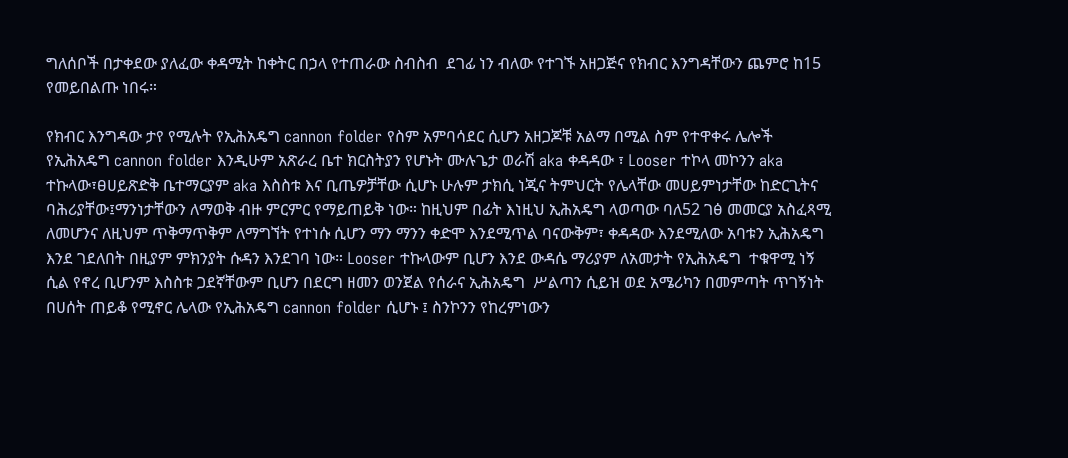ግለሰቦች በታቀደው ያለፈው ቀዳሚት ከቀትር በኃላ የተጠራው ስብስብ  ደገፊ ነን ብለው የተገኙ አዘጋጅና የክብር እንግዳቸውን ጨምሮ ከ15 የመይበልጡ ነበሩ።

የክብር እንግዳው ታየ የሚሉት የኢሕአዴግ cannon folder የስም አምባሳደር ሲሆን አዘጋጆቹ አልማ በሚል ስም የተዋቀሩ ሌሎች የኢሕአዴግ cannon folder እንዲሁም አጽራረ ቤተ ክርስትያን የሆኑት ሙሉጌታ ወራሽ aka ቀዳዳው ፣ Looser ተኮላ መኮንን aka ተኩላው፣ፀሀይጽድቅ ቤተማርያም aka እስስቱ እና ቢጤዎቻቸው ሲሆኑ ሁሉም ታክሲ ነጂና ትምህርት የሌላቸው መሀይምነታቸው ከድርጊትና ባሕሪያቸው፤ማንነታቸውን ለማወቅ ብዙ ምርምር የማይጠይቅ ነው። ከዚህም በፊት እነዚህ ኢሕአዴግ ላወጣው ባለ52 ገፅ መመርያ አስፈጻሚ ለመሆንና ለዚህም ጥቅማጥቅም ለማግኘት የተነሱ ሲሆን ማን ማንን ቀድሞ እንደሚጥል ባናውቅም፣ ቀዳዳው እንደሚለው አባቱን ኢሕአዴግ እንደ ገደለበት በዚያም ምክንያት ሱዳን እንደገባ ነው። Looser ተኩላውም ቢሆን እንደ ውዳሴ ማሪያም ለአመታት የኢሕአዴግ  ተቁዋሚ ነኝ ሲል የኖረ ቢሆንም እስስቱ ጋደኛቸውም ቢሆን በደርግ ዘመን ወንጀል የሰራና ኢሕአዴግ  ሥልጣን ሲይዝ ወደ አሜሪካን በመምጣት ጥገኝነት በሀሰት ጠይቆ የሚኖር ሌላው የኢሕአዴግ cannon folder ሲሆኑ ፤ ስንኮንን የከረምነውን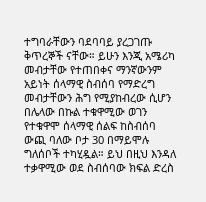ተግባራቸውን ባደባባይ ያረጋገጡ ቅጥረኞች ናቸው። ይሁን እንጂ አሜሪካ መብታቸው የተጠበቀና ማንኛውንም አይነት ሰላማዊ ስብሰባ የማድረግ መብታቸውን ሕግ የሚያከብረው ሲሆን በሌላው በኩል ተቁዋሚው ወገን የተቁዋሞ ሰላማዊ ሰልፍ ከስብሰባ ውጪ ባለው ቦታ 30 በማይሞሉ ግለሰቦች ተካሂዷል። ይህ በዚህ እንዳለ ተቃዋሚው ወደ ስብሰባው ክፍል ድረስ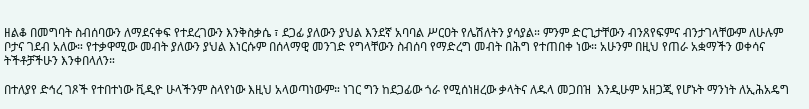ዘልቆ በመግባት ስብሰባውን ለማደናቀፍ የተደረገውን እንቅስቃሴ ፣ ደጋፊ ያለውን ያህል እንደኛ አባባል ሥርዐት የሌሽለትን ያሳያል። ምንም ድርጊታቸውን ብንጸየፍምና ብንታገላቸውም ለሁሉም ቦታና ገደብ አለው። የተቃዋሚው መብት ያለውን ያህል እነርሱም በሰላማዊ መንገድ የግላቸውን ስብሰባ የማድረግ መብት በሕግ የተጠበቀ ነው። አሁንም በዚህ የጠራ አቋማችን ወቀሳና ትችቶቻችሁን እንቀበላለን።

በተለያየ ድኅረ ገጾች የተበተነው ቪዲዮ ሁላችንም ስላየነው እዚህ አላወጣነውም። ነገር ግን ከደጋፊው ጎራ የሚሰነዘረው ቃላትና ለዱላ መጋበዝ  እንዲሁም አዘጋጂ የሆኑት ማንነት ለኢሕአዴግ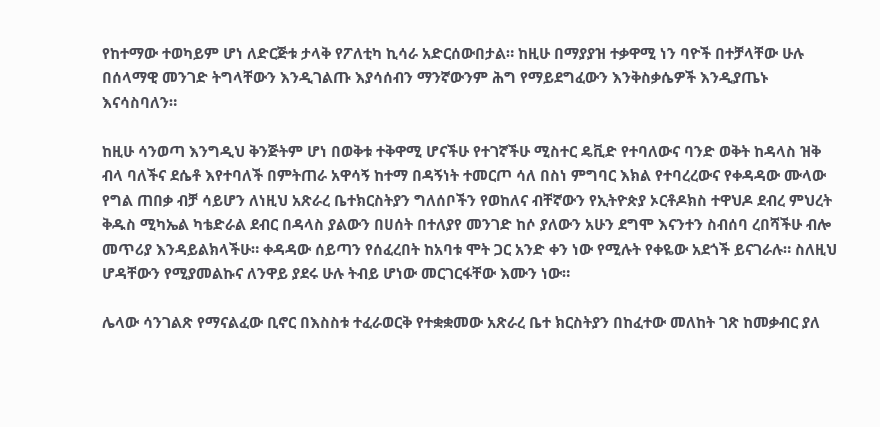የከተማው ተወካይም ሆነ ለድርጅቱ ታላቅ የፖለቲካ ኪሳራ አድርሰውበታል። ከዚሁ በማያያዝ ተቃዋሚ ነን ባዮች በተቻላቸው ሁሉ በሰላማዊ መንገድ ትግላቸውን እንዲገልጡ እያሳሰብን ማንኛውንም ሕግ የማይደግፈውን እንቅስቃሴዎች እንዲያጤኑ እናሳስባለን።

ከዚሁ ሳንወጣ እንግዲህ ቅንጅትም ሆነ በወቅቱ ተቅዋሚ ሆናችሁ የተገኛችሁ ሚስተር ዴቪድ የተባለውና ባንድ ወቅት ከዳላስ ዝቅ ብላ ባለችና ደሴቶ እየተባለች በምትጠራ አዋሳኝ ከተማ በዳኝነት ተመርጦ ሳለ በስነ ምግባር እክል የተባረረውና የቀዳዳው ሙላው የግል ጠበቃ ብቻ ሳይሆን ለነዚህ አጽራረ ቤተክርስትያን ግለሰቦችን የወከለና ብቸኛውን የኢትዮጵያ ኦርቶዶክስ ተዋህዶ ደብረ ምህረት ቅዱስ ሚካኤል ካቴድራል ደብር በዳላስ ያልውን በሀሰት በተለያየ መንገድ ከሶ ያለውን አሁን ደግሞ እናንተን ስብሰባ ረበሻችሁ ብሎ መጥሪያ እንዳይልክላችሁ። ቀዳዳው ሰይጣን የሰፈረበት ከአባቱ ሞት ጋር አንድ ቀን ነው የሚሉት የቀዬው አደጎች ይናገራሉ። ስለዚህ ሆዳቸውን የሚያመልኩና ለንዋይ ያደሩ ሁሉ ትብይ ሆነው መርገርፋቸው እሙን ነው።

ሌላው ሳንገልጽ የማናልፈው ቢኖር በእስስቱ ተፈራወርቅ የተቋቋመው አጽራረ ቤተ ክርስትያን በከፈተው መለከት ገጽ ከመቃብር ያለ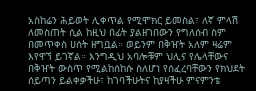አስከሬን ሕይወት ሊቀጥል የሚሞክር ይመስል፣ ለኛ ምላሽ ለመስጠት ሲል ከዚህ በፊት ያልዘገበውን የግለሰብ ስም በመጥቀስ ሀሰት ዘግቧል። ወይንም በቅዠት አለም ዛሬም እየዋኘ ይገኛል። እንግዲህ አባሎቹም ህሊና የሌላቸውና በቅዠት ውስጥ የሚልከሰከሱ ስለሆነ የሰፈረባቸውን የክህደት ሰይጣን ይልቀቃችሁ፣ ከገባችሁትና ከያዛችሁ ምናምንቴ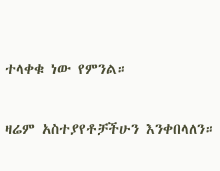ተላቀቁ ነው የምንል።

ዛሬም አስተያየቶቻችሁን እንቀበላለን።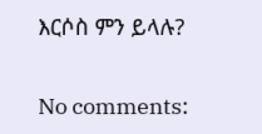እርሶስ ምን ይላሉ?

No comments: